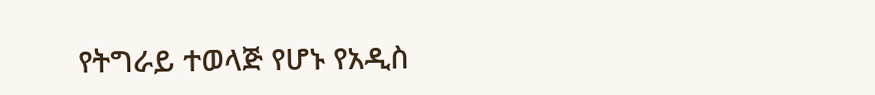የትግራይ ተወላጅ የሆኑ የአዲስ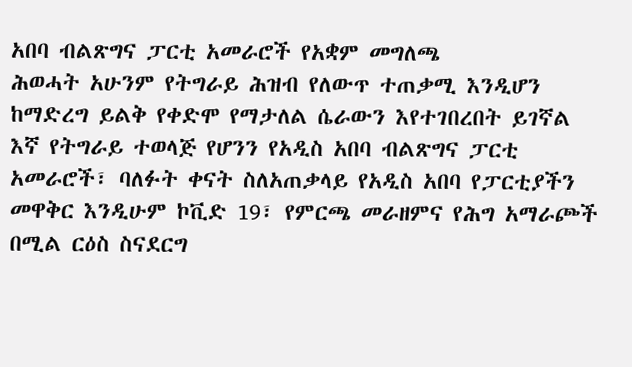አበባ ብልጽግና ፓርቲ አመራሮች የአቋም መግለጫ
ሕወሓት አሁንም የትግራይ ሕዝብ የለውጥ ተጠቃሚ እንዲሆን ከማድረግ ይልቅ የቀድሞ የማታለል ሴራውን እየተገበረበት ይገኛል
እኛ የትግራይ ተወላጅ የሆንን የአዲስ አበባ ብልጽግና ፓርቲ አመራሮች፣ ባለፉት ቀናት ስለአጠቃላይ የአዲስ አበባ የፓርቲያችን መዋቅር እንዲሁም ኮቪድ 19፣ የምርጫ መራዘምና የሕግ አማራጮች በሚል ርዕስ ስናደርግ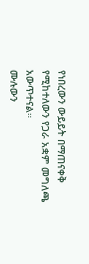የነበረውን ውይይት በማጠናቀቅ የሚከተለውን የጋራ አቋም መግለጫ አውጥተናል።
ሙሉውን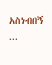አስነብበኝ ...